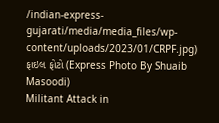/indian-express-gujarati/media/media_files/wp-content/uploads/2023/01/CRPF.jpg)
ફાઇલ ફોટો (Express Photo By Shuaib Masoodi)
Militant Attack in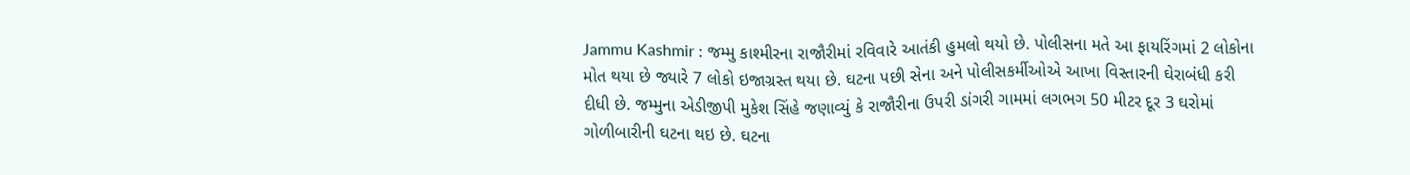Jammu Kashmir : જમ્મુ કાશ્મીરના રાજૌરીમાં રવિવારે આતંકી હુમલો થયો છે. પોલીસના મતે આ ફાયરિંગમાં 2 લોકોના મોત થયા છે જ્યારે 7 લોકો ઇજાગ્રસ્ત થયા છે. ઘટના પછી સેના અને પોલીસકર્મીઓએ આખા વિસ્તારની ઘેરાબંધી કરી દીધી છે. જમ્મુના એડીજીપી મુકેશ સિંહે જણાવ્યું કે રાજૌરીના ઉપરી ડાંગરી ગામમાં લગભગ 50 મીટર દૂર 3 ઘરોમાં ગોળીબારીની ઘટના થઇ છે. ઘટના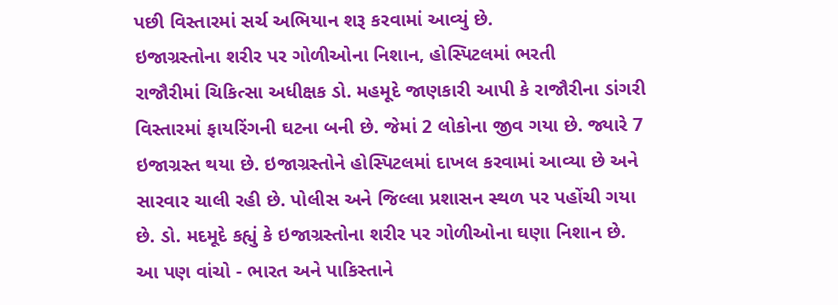પછી વિસ્તારમાં સર્ચ અભિયાન શરૂ કરવામાં આવ્યું છે.
ઇજાગ્રસ્તોના શરીર પર ગોળીઓના નિશાન, હોસ્પિટલમાં ભરતી
રાજૌરીમાં ચિકિત્સા અધીક્ષક ડો. મહમૂદે જાણકારી આપી કે રાજૌરીના ડાંગરી વિસ્તારમાં ફાયરિંગની ઘટના બની છે. જેમાં 2 લોકોના જીવ ગયા છે. જ્યારે 7 ઇજાગ્રસ્ત થયા છે. ઇજાગ્રસ્તોને હોસ્પિટલમાં દાખલ કરવામાં આવ્યા છે અને સારવાર ચાલી રહી છે. પોલીસ અને જિલ્લા પ્રશાસન સ્થળ પર પહોંચી ગયા છે. ડો. મદમૂદે કહ્યું કે ઇજાગ્રસ્તોના શરીર પર ગોળીઓના ઘણા નિશાન છે.
આ પણ વાંચો - ભારત અને પાકિસ્તાને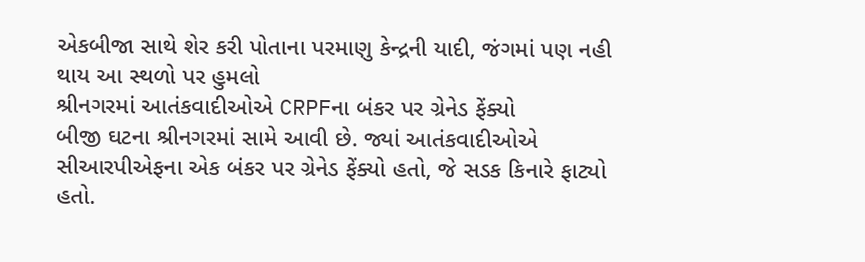એકબીજા સાથે શેર કરી પોતાના પરમાણુ કેન્દ્રની યાદી, જંગમાં પણ નહી થાય આ સ્થળો પર હુમલો
શ્રીનગરમાં આતંકવાદીઓએ CRPFના બંકર પર ગ્રેનેડ ફેંક્યો
બીજી ઘટના શ્રીનગરમાં સામે આવી છે. જ્યાં આતંકવાદીઓએ સીઆરપીએફના એક બંકર પર ગ્રેનેડ ફેંક્યો હતો, જે સડક કિનારે ફાટ્યો હતો.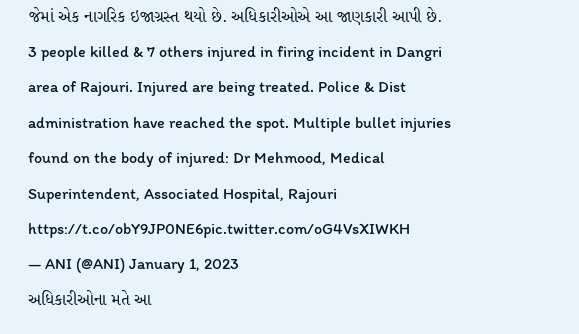જેમાં એક નાગરિક ઇજાગ્રસ્ત થયો છે. અધિકારીઓએ આ જાણકારી આપી છે.
3 people killed & 7 others injured in firing incident in Dangri area of Rajouri. Injured are being treated. Police & Dist administration have reached the spot. Multiple bullet injuries found on the body of injured: Dr Mehmood, Medical Superintendent, Associated Hospital, Rajouri https://t.co/obY9JP0NE6pic.twitter.com/oG4VsXIWKH
— ANI (@ANI) January 1, 2023
અધિકારીઓના મતે આ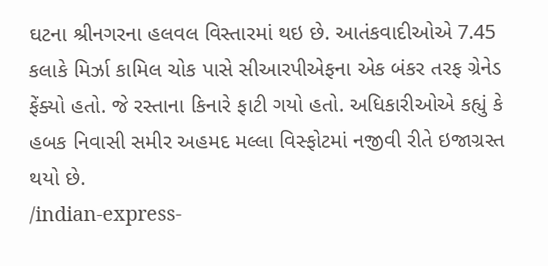ઘટના શ્રીનગરના હલવલ વિસ્તારમાં થઇ છે. આતંકવાદીઓએ 7.45 કલાકે મિર્ઝા કામિલ ચોક પાસે સીઆરપીએફના એક બંકર તરફ ગ્રેનેડ ફેંક્યો હતો. જે રસ્તાના કિનારે ફાટી ગયો હતો. અધિકારીઓએ કહ્યું કે હબક નિવાસી સમીર અહમદ મલ્લા વિસ્ફોટમાં નજીવી રીતે ઇજાગ્રસ્ત થયો છે.
/indian-express-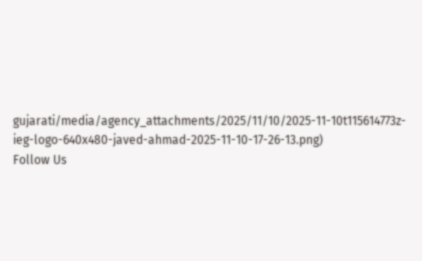gujarati/media/agency_attachments/2025/11/10/2025-11-10t115614773z-ieg-logo-640x480-javed-ahmad-2025-11-10-17-26-13.png)
Follow Us